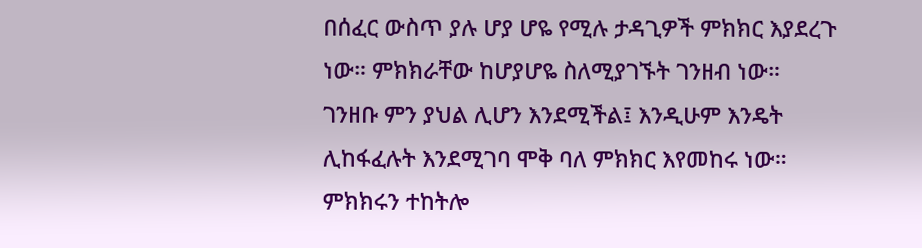በሰፈር ውስጥ ያሉ ሆያ ሆዬ የሚሉ ታዳጊዎች ምክክር እያደረጉ ነው። ምክክራቸው ከሆያሆዬ ስለሚያገኙት ገንዘብ ነው። ገንዘቡ ምን ያህል ሊሆን እንደሚችል፤ እንዲሁም እንዴት ሊከፋፈሉት እንደሚገባ ሞቅ ባለ ምክክር እየመከሩ ነው። ምክክሩን ተከትሎ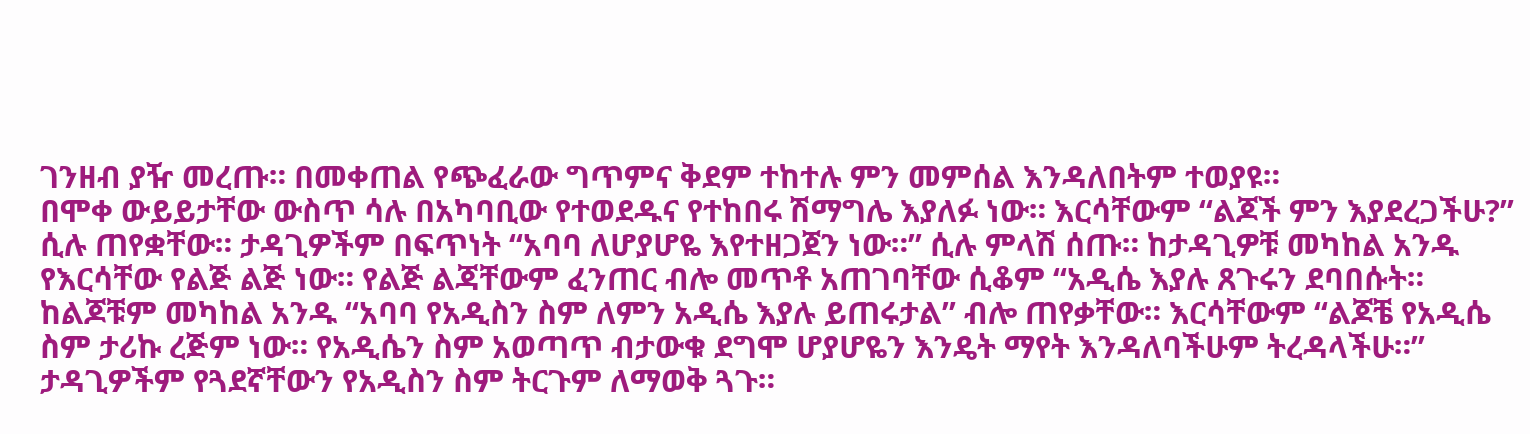ገንዘብ ያዥ መረጡ። በመቀጠል የጭፈራው ግጥምና ቅደም ተከተሉ ምን መምሰል እንዳለበትም ተወያዩ።
በሞቀ ውይይታቸው ውስጥ ሳሉ በአካባቢው የተወደዱና የተከበሩ ሽማግሌ እያለፉ ነው። እርሳቸውም “ልጆች ምን እያደረጋችሁ?” ሲሉ ጠየቋቸው። ታዳጊዎችም በፍጥነት “አባባ ለሆያሆዬ እየተዘጋጀን ነው።” ሲሉ ምላሽ ሰጡ። ከታዳጊዎቹ መካከል አንዱ የእርሳቸው የልጅ ልጅ ነው። የልጅ ልጃቸውም ፈንጠር ብሎ መጥቶ አጠገባቸው ሲቆም “አዲሴ እያሉ ጸጉሩን ደባበሱት። ከልጆቹም መካከል አንዱ “አባባ የአዲስን ስም ለምን አዲሴ እያሉ ይጠሩታል” ብሎ ጠየቃቸው። እርሳቸውም “ልጆቼ የአዲሴ ስም ታሪኩ ረጅም ነው። የአዲሴን ስም አወጣጥ ብታውቁ ደግሞ ሆያሆዬን እንዴት ማየት እንዳለባችሁም ትረዳላችሁ።” ታዳጊዎችም የጓደኛቸውን የአዲስን ስም ትርጉም ለማወቅ ጓጉ።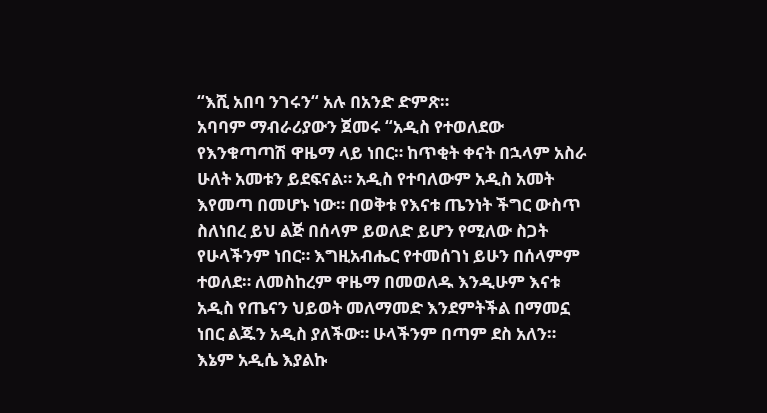“እሺ አበባ ንገሩን“ አሉ በአንድ ድምጽ።
አባባም ማብራሪያውን ጀመሩ “አዲስ የተወለደው የእንቁጣጣሽ ዋዜማ ላይ ነበር። ከጥቂት ቀናት በኋላም አስራ ሁለት አመቱን ይደፍናል። አዲስ የተባለውም አዲስ አመት እየመጣ በመሆኑ ነው። በወቅቱ የእናቱ ጤንነት ችግር ውስጥ ስለነበረ ይህ ልጅ በሰላም ይወለድ ይሆን የሚለው ስጋት የሁላችንም ነበር። እግዚአብሔር የተመሰገነ ይሁን በሰላምም ተወለደ። ለመስከረም ዋዜማ በመወለዱ እንዲሁም እናቱ አዲስ የጤናን ህይወት መለማመድ እንደምትችል በማመኗ ነበር ልጁን አዲስ ያለችው። ሁላችንም በጣም ደስ አለን። እኔም አዲሴ እያልኩ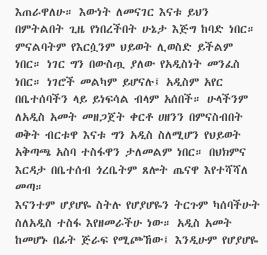እጠራዋለሁ። እውነት ለመናገር እናቱ ይህን በምትልበት ጊዜ የነበረችበት ሁኔታ እጅግ ከባድ ነበር። ምናልባትም የእርሷንም ህይወት ሊወስድ ይችልም ነበር። ነገር ግን በውስጧ ያለው የአዲስነት መንፈስ ነበር። ነገሮች መልካም ይሆናሉ፤ አዲስም አየር በቤተሰባችን ላይ ይነፍሳል ብላም አሰበች። ሁላችንም ለአዲስ አመት መዘጋጀት ቀርቶ ሀዘንን በምናስብበት ወቅት ብርቱዋ እናቱ ግን አዲስ ስለሚሆን የህይወት አቅጣጫ አስባ ተስፋዋን ታለመልም ነበር። በህክምና እርዳታ በቤተሰብ ጎረቤትም ጸሎት ጤናዋ እየተሻሻለ መጣ።
እናንተም ሆያሆዬ ስትሉ የሆያሆዬን ትርጉም ካሰባችሁት ስለአዲስ ተስፋ እየዘመራችሁ ነው። አዲስ አመት ከመሆኑ በፊት ጅራፍ የሚጮኸው፤ እንዲሁም የሆያሆዬ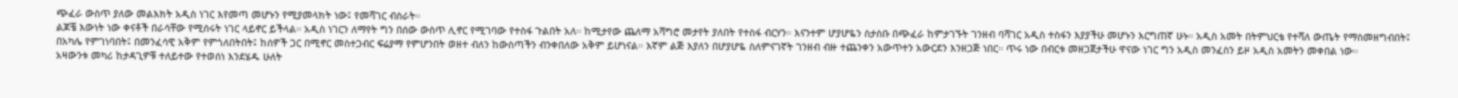ጭፈራ ውስጥ ያለው መልእክት አዲስ ነገር እየመጣ መሆኑን የሚያመላክት ነው፤ የመሻገር ብስራት።
ልጆቼ እውነት ነው ቀናቶች በራሳቸው የሚሰሩት ነገር ላይኖር ይችላል። አዲስ ነገርን ለማየት ግን በሰው ውስጥ ሊኖር የሚገባው የተስፋ ጉልበት አለ። ከሚታየው ጨለማ አሻግሮ መታየት ያለበት የተስፋ ብርሃን። እናንተም ሆያሆዬን ስታስቡ በጭፈራ ከምታገኙት ገንዘብ ባሻገር አዲስ ተስፋን እያያችሁ መሆኑን እርግጠኛ ሁኑ። አዲስ አመት በትምህርቴ የተሻለ ውጤት የማስመዘግብበት፤ በአካሌ የምገነባበት፤ በመንፈሳዊ አቅም የምጎለበትበት፤ ከሰዎች ጋር በሚኖር መስተጋብር ፍሬያማ የምሆንበት ወዘተ ብለን ከውስጣችን ብንቀበለው አቅም ይሆነናል። እኛም ልጅ እያለን በሆያሆዬ ስለምናገኛት ገንዘብ ብዙ ተጨንቀን አውጥተን አውርደን እንዘጋጅ ነበር። ጥሩ ነው በብርቱ መዘጋጀታችሁ ዋናው ነገር ግን አዲስ መንፈስን ይዞ አዲስ አመትን መቀበል ነው።
አዛውንቱ መካሪ ከታዳጊዎቹ ተለይተው የተወሰነ እንደሄዱ ሁለት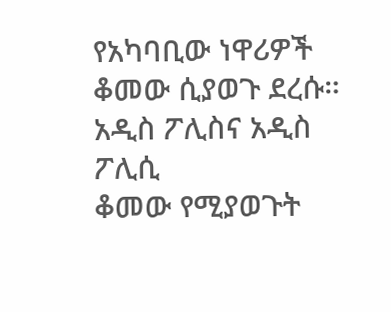የአካባቢው ነዋሪዎች ቆመው ሲያወጉ ደረሱ።
አዲስ ፖሊስና አዲስ ፖሊሲ
ቆመው የሚያወጉት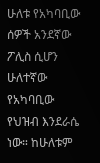ሁለቱ የአካባቢው ሰዎች አንደኛው ፖሊስ ሲሆን ሁለተኛው የአካባቢው የህዝብ እንደራሴ ነው። ከሁለቱም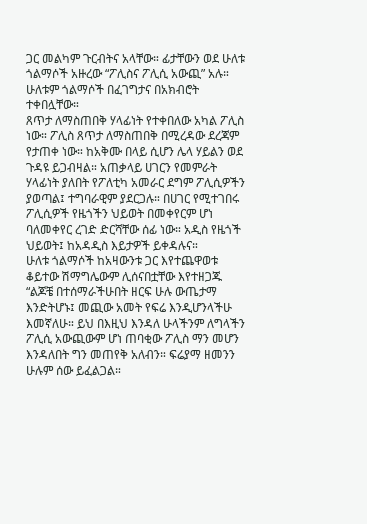ጋር መልካም ጉርብትና አላቸው። ፊታቸውን ወደ ሁለቱ ጎልማሶች አዙረው “ፖሊስና ፖሊሲ አውጪ” አሉ። ሁለቱም ጎልማሶች በፈገግታና በአክብሮት ተቀበሏቸው።
ጸጥታ ለማስጠበቅ ሃላፊነት የተቀበለው አካል ፖሊስ ነው። ፖሊስ ጸጥታ ለማስጠበቅ በሚረዳው ደረጃም የታጠቀ ነው። ከአቅሙ በላይ ሲሆን ሌላ ሃይልን ወደ ጉዳዩ ይጋብዛል። አጠቃላይ ሀገርን የመምራት ሃላፊነት ያለበት የፖለቲካ አመራር ደግም ፖሊሲዎችን ያወጣል፤ ተግባራዊም ያደርጋሉ። በሀገር የሚተገበሩ ፖሊሲዎች የዜጎችን ህይወት በመቀየርም ሆነ ባለመቀየር ረገድ ድርሻቸው ሰፊ ነው። አዲስ የዜጎች ህይወት፤ ከአዳዲስ እይታዎች ይቀዳሉና።
ሁለቱ ጎልማሶች ከአዛውንቱ ጋር እየተጨዋወቱ ቆይተው ሽማግሌውም ሊሰናበቷቸው እየተዘጋጁ “ልጆቼ በተሰማራችሁበት ዘርፍ ሁሉ ውጤታማ እንድትሆኑ፤ መጪው አመት የፍሬ እንዲሆንላችሁ እመኛለሁ። ይህ በእዚህ እንዳለ ሁላችንም ለግላችን ፖሊሲ አውጪውም ሆነ ጠባቂው ፖሊስ ማን መሆን እንዳለበት ግን መጠየቅ አለብን። ፍሬያማ ዘመንን ሁሉም ሰው ይፈልጋል።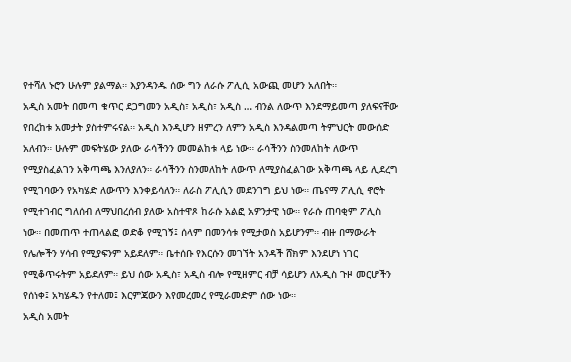የተሻለ ኑሮን ሁሉም ያልማል። እያንዳንዱ ሰው ግን ለራሱ ፖሊሲ አውጪ መሆን አለበት።
አዲስ አመት በመጣ ቁጥር ደጋግመን አዲስ፣ አዲስ፣ አዲስ … ብንል ለውጥ እንደማይመጣ ያለፍናቸው የበረከቱ አመታት ያስተምሩናል። አዲስ እንዲሆን ዘምረን ለምን አዲስ እንዳልመጣ ትምህርት መውሰድ አለብን። ሁሉም መፍትሄው ያለው ራሳችንን መመልከቱ ላይ ነው። ራሳችንን ስንመለከት ለውጥ የሚያስፈልገን አቅጣጫ እንለያለን። ራሳችንን ስንመለከት ለውጥ ለሚያስፈልገው አቅጣጫ ላይ ሊደረግ የሚገባውን የአካሄድ ለውጥን እንቀይሳለን። ለራስ ፖሊሲን መደንገግ ይህ ነው። ጤናማ ፖሊሲ ኖሮት የሚተገብር ግለሰብ ለማህበረሰብ ያለው አስተዋጾ ከራሱ አልፎ አዎንታዊ ነው። የራሱ ጠባቂም ፖሊስ ነው። በመጠጥ ተጠላልፎ ወድቆ የሚገኝ፤ ሰላም በመንሳቱ የሚታወስ አይሆንም። ብዙ በማውራት የሌሎችን ሃሳብ የሚያፍንም አይደለም። ቤተሰቡ የእርሱን መገኘት አንዳች ሸክም እንደሆነ ነገር የሚቆጥሩትም አይደለም። ይህ ሰው አዲስ፣ አዲስ ብሎ የሚዘምር ብቻ ሳይሆን ለአዲስ ጉዞ መርሆችን የሰነቀ፤ አካሄዱን የተለመ፤ እርምጃውን እየመረመረ የሚራመድም ሰው ነው።
አዲስ አመት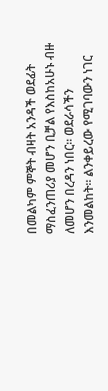በመልካም ምኞት ብዛት አንዳች ወደፊት ማስፈንጠሪያ መሆን ቢቻል የእስከአሁኑ ብዙ ለመሆን በረዳን ነበር። ወደራሳችን እንመልከት። ልንቀይረው የሚገባውን ነገር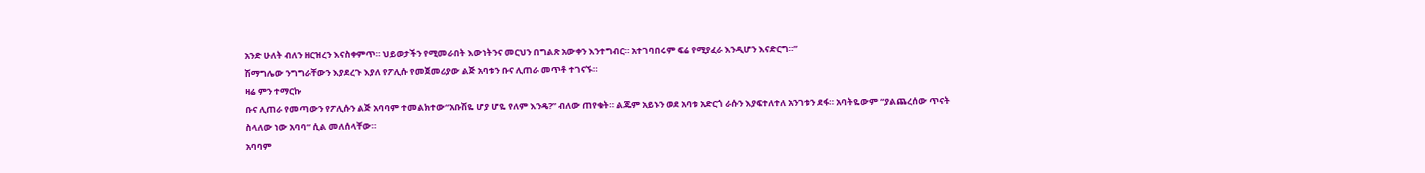አንድ ሁለት ብለን ዘርዝረን እናስቀምጥ። ህይወታችን የሚመራበት እውነትንና መርህን በግልጽ አውቀን እንተግብር። አተገባበሩም ፍሬ የሚያፈራ እንዲሆን እናድርግ።”
ሽማግሌው ንግግራቸውን እያደረጉ እያለ የፖሊሱ የመጀመሪያው ልጅ አባቱን ቡና ሊጠራ መጥቶ ተገናኙ።
ዛሬ ምን ተማርኩ
ቡና ሊጠራ የመጣውን የፖሊሱን ልጅ አባባም ተመልክተው“አቡሽዬ ሆያ ሆዬ የለም እንዴ?” ብለው ጠየቁት። ልጁም አይኑን ወደ አባቱ አድርጎ ራሱን እያፍተለተለ አንገቱን ደፋ። አባትዬውም “ያልጨረሰው ጥናት ስላለው ነው አባባ“ ሲል መለሰላቸው።
አባባም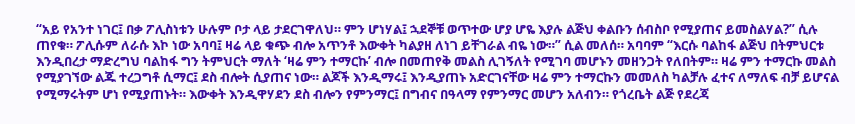“አይ የአንተ ነገር፤ በቃ ፖሊስነቱን ሁሉም ቦታ ላይ ታደርገዋለህ። ምን ሆነሃል፤ ኋደኞቹ ወጥተው ሆያ ሆዬ እያሉ ልጅህ ቀልቡን ሰብስቦ የሚያጠና ይመስልሃል?” ሲሉ ጠየቁ። ፖሊሱም ለራሱ እኮ ነው አባባ፤ ዛሬ ላይ ቁጭ ብሎ አጥንቶ እውቀት ካልያዘ ለነገ ይቸገራል ብዬ ነው።” ሲል መለሰ። አባባም “እርሱ ባልከፋ ልጅህ በትምህርቱ እንዲበረታ ማድረግህ ባልከፋ ግን ትምህርት ማለት ‘ዛሬ ምን ተማርኩ’ ብሎ በመጠየቅ መልስ ሊገኝለት የሚገባ መሆኑን መዘንጋት የለበትም። ዛሬ ምን ተማርኩ መልስ የሚያገኘው ልጁ ተረጋግቶ ሲማር፤ ደስ ብሎት ሲያጠና ነው። ልጆች እንዲማሩ፤ እንዲያጠኑ አድርገናቸው ዛሬ ምን ተማርኩን መመለስ ካልቻሉ ፈተና ለማለፍ ብቻ ይሆናል የሚማሩትም ሆነ የሚያጠኑት። እውቀት እንዲዋሃደን ደስ ብሎን የምንማር፤ በግብና በዓላማ የምንማር መሆን አለብን። የጎረቤት ልጅ የደረጃ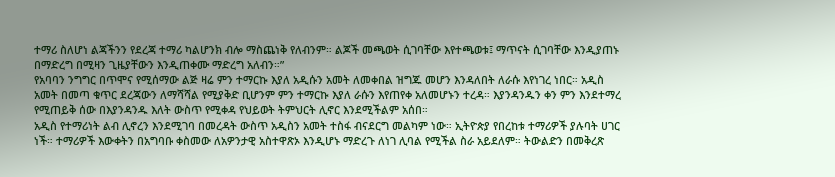ተማሪ ስለሆነ ልጃችንን የደረጃ ተማሪ ካልሆንክ ብሎ ማስጨነቅ የለብንም። ልጆች መጫወት ሲገባቸው እየተጫወቱ፤ ማጥናት ሲገባቸው እንዲያጠኑ በማድረግ በሚዛን ጊዜያቸውን እንዲጠቀሙ ማድረግ አለብን።”
የአባባን ንግግር በጥሞና የሚሰማው ልጅ ዛሬ ምን ተማርኩ እያለ አዲሱን አመት ለመቀበል ዝግጁ መሆን እንዳለበት ለራሱ እየነገረ ነበር። አዲስ አመት በመጣ ቁጥር ደረጃውን ለማሻሻል የሚያቅድ ቢሆንም ምን ተማርኩ እያለ ራሱን እየጠየቀ አለመሆኑን ተረዳ። እያንዳንዱን ቀን ምን እንደተማረ የሚጠይቅ ሰው በእያንዳንዱ እለት ውስጥ የሚቀዳ የህይወት ትምህርት ሊኖር እንደሚችልም አሰበ።
አዲስ የተማሪነት ልብ ሊኖረን እንደሚገባ በመረዳት ውስጥ አዲስን አመት ተስፋ ብናደርግ መልካም ነው። ኢትዮጵያ የበረከቱ ተማሪዎች ያሉባት ሀገር ነች። ተማሪዎች እውቀትን በአግባቡ ቀስመው ለአዎንታዊ አስተዋጽኦ እንዲሆኑ ማድረጉ ለነገ ሊባል የሚችል ስራ አይደለም። ትውልድን በመቅረጽ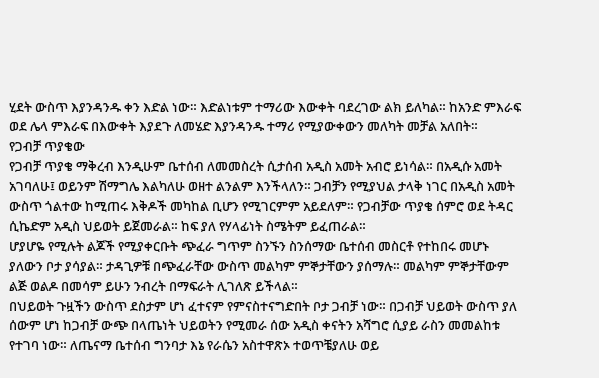ሂደት ውስጥ እያንዳንዱ ቀን እድል ነው። እድልነቱም ተማሪው እውቀት ባደረገው ልክ ይለካል። ከአንድ ምእራፍ ወደ ሌላ ምእራፍ በእውቀት እያደጉ ለመሄድ እያንዳንዱ ተማሪ የሚያውቀውን መለካት መቻል አለበት።
የጋብቻ ጥያቄው
የጋብቻ ጥያቄ ማቅረብ እንዲሁም ቤተሰብ ለመመስረት ሲታሰብ አዲስ አመት አብሮ ይነሳል። በአዲሱ አመት አገባለሁ፤ ወይንም ሽማግሌ እልካለሁ ወዘተ ልንልም እንችላለን። ጋብቻን የሚያህል ታላቅ ነገር በአዲስ አመት ውስጥ ጎልተው ከሚጠሩ እቅዶች መካከል ቢሆን የሚገርምም አይደለም። የጋብቻው ጥያቄ ሰምሮ ወደ ትዳር ሲኬድም አዲስ ህይወት ይጀመራል። ከፍ ያለ የሃላፊነት ስሜትም ይፈጠራል።
ሆያሆዬ የሚሉት ልጆች የሚያቀርቡት ጭፈራ ግጥም ስንኙን ስንሰማው ቤተሰብ መስርቶ የተከበሩ መሆኑ ያለውን ቦታ ያሳያል። ታዳጊዎቹ በጭፈራቸው ውስጥ መልካም ምኞታቸውን ያሰማሉ። መልካም ምኞታቸውም ልጅ ወልዶ በመሳም ይሁን ንብረት በማፍራት ሊገለጽ ይችላል።
በህይወት ጉዟችን ውስጥ ደስታም ሆነ ፈተናም የምናስተናግድበት ቦታ ጋብቻ ነው። በጋብቻ ህይወት ውስጥ ያለ ሰውም ሆነ ከጋብቻ ውጭ በላጤነት ህይወትን የሚመራ ሰው አዲስ ቀናትን አሻግሮ ሲያይ ራስን መመልከቱ የተገባ ነው። ለጤናማ ቤተሰብ ግንባታ እኔ የራሴን አስተዋጽኦ ተወጥቼያለሁ ወይ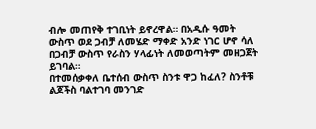ብሎ መጠየቅ ተገቢነት ይኖረዋል። በአዲሱ ዓመት ውስጥ ወደ ጋብቻ ለመሄድ ማቀድ አንድ ነገር ሆኖ ሳለ በጋብቻ ውስጥ የራስን ሃላፊነት ለመወጣትም መዘጋጀት ይገባል።
በተመሰቃቀለ ቤተሰብ ውስጥ ስንቱ ዋጋ ከፈለ? ስንቶቹ ልጆችስ ባልተገባ መንገድ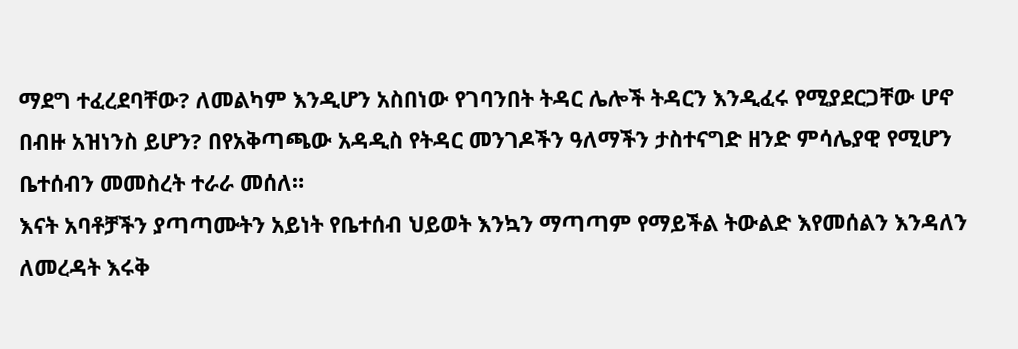ማደግ ተፈረደባቸው? ለመልካም እንዲሆን አስበነው የገባንበት ትዳር ሌሎች ትዳርን እንዲፈሩ የሚያደርጋቸው ሆኖ በብዙ አዝነንስ ይሆን? በየአቅጣጫው አዳዲስ የትዳር መንገዶችን ዓለማችን ታስተናግድ ዘንድ ምሳሌያዊ የሚሆን ቤተሰብን መመስረት ተራራ መሰለ።
እናት አባቶቻችን ያጣጣሙትን አይነት የቤተሰብ ህይወት እንኳን ማጣጣም የማይችል ትውልድ እየመሰልን እንዳለን ለመረዳት እሩቅ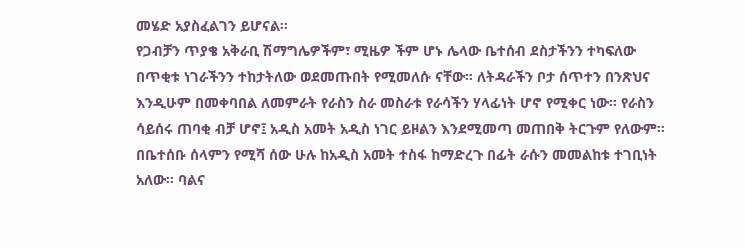መሄድ አያስፈልገን ይሆናል።
የጋብቻን ጥያቄ አቅራቢ ሽማግሌዎችም፣ ሚዜዎ ችም ሆኑ ሌላው ቤተሰብ ደስታችንን ተካፍለው በጥቂቱ ነገራችንን ተከታትለው ወደመጡበት የሚመለሱ ናቸው። ለትዳራችን ቦታ ሰጥተን በንጽህና እንዲሁም በመቀባበል ለመምራት የራስን ስራ መስራቱ የራሳችን ሃላፊነት ሆኖ የሚቀር ነው። የራስን ሳይሰሩ ጠባቂ ብቻ ሆኖ፤ አዲስ አመት አዲስ ነገር ይዞልን እንደሚመጣ መጠበቅ ትርጉም የለውም። በቤተሰቡ ሰላምን የሚሻ ሰው ሁሉ ከአዲስ አመት ተስፋ ከማድረጉ በፊት ራሱን መመልከቱ ተገቢነት አለው። ባልና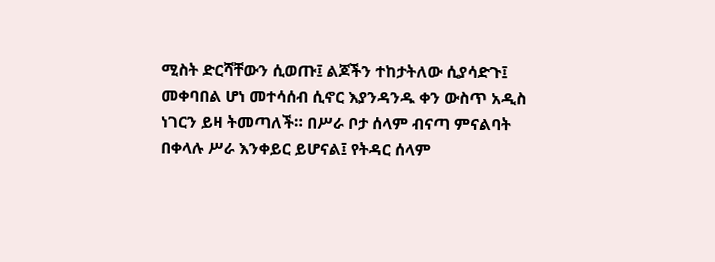ሚስት ድርሻቸውን ሲወጡ፤ ልጆችን ተከታትለው ሲያሳድጉ፤ መቀባበል ሆነ መተሳሰብ ሲኖር እያንዳንዱ ቀን ውስጥ አዲስ ነገርን ይዛ ትመጣለች። በሥራ ቦታ ሰላም ብናጣ ምናልባት በቀላሉ ሥራ እንቀይር ይሆናል፤ የትዳር ሰላም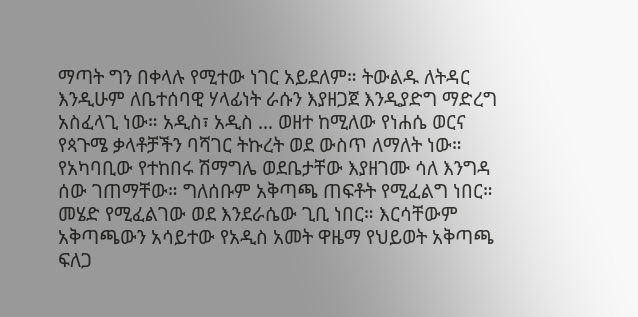ማጣት ግን በቀላሉ የሚተው ነገር አይደለም። ትውልዱ ለትዳር እንዲሁም ለቤተሰባዊ ሃላፊነት ራሱን እያዘጋጀ እንዲያድግ ማድረግ አስፈላጊ ነው። አዲስ፣ አዲስ … ወዘተ ከሚለው የነሐሴ ወርና የጳጉሜ ቃላቶቻችን ባሻገር ትኩረት ወደ ውስጥ ለማለት ነው።
የአካባቢው የተከበሩ ሽማግሌ ወደቤታቸው እያዘገሙ ሳለ እንግዳ ሰው ገጠማቸው። ግለሰቡም አቅጣጫ ጠፍቶት የሚፈልግ ነበር። መሄድ የሚፈልገው ወደ እንደራሴው ጊቢ ነበር። እርሳቸውም አቅጣጫውን አሳይተው የአዲስ አመት ዋዜማ የህይወት አቅጣጫ ፍለጋ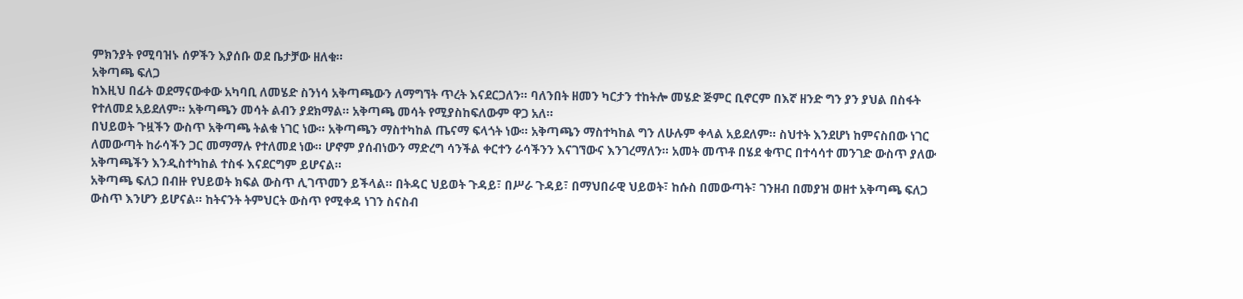ምክንያት የሚባዝኑ ሰዎችን እያሰቡ ወደ ቤታቻው ዘለቁ።
አቅጣጫ ፍለጋ
ከእዚህ በፊት ወደማናውቀው አካባቢ ለመሄድ ስንነሳ አቅጣጫውን ለማግኘት ጥረት እናደርጋለን። ባለንበት ዘመን ካርታን ተከትሎ መሄድ ጅምር ቢኖርም በእኛ ዘንድ ግን ያን ያህል በስፋት የተለመደ አይደለም። አቅጣጫን መሳት ልብን ያደክማል። አቅጣጫ መሳት የሚያስከፍለውም ዋጋ አለ።
በህይወት ጉዟችን ውስጥ አቅጣጫ ትልቁ ነገር ነው። አቅጣጫን ማስተካከል ጤናማ ፍላጎት ነው። አቅጣጫን ማስተካከል ግን ለሁሉም ቀላል አይደለም። ስህተት እንደሆነ ከምናስበው ነገር ለመውጣት ከራሳችን ጋር መማማሉ የተለመደ ነው። ሆኖም ያሰብነውን ማድረግ ሳንችል ቀርተን ራሳችንን እናገኘውና እንገረማለን። አመት መጥቶ በሄደ ቁጥር በተሳሳተ መንገድ ውስጥ ያለው አቅጣጫችን እንዲስተካከል ተስፋ እናደርግም ይሆናል።
አቅጣጫ ፍለጋ በብዙ የህይወት ክፍል ውስጥ ሊገጥመን ይችላል። በትዳር ህይወት ጉዳይ፣ በሥራ ጉዳይ፣ በማህበራዊ ህይወት፣ ከሱስ በመውጣት፣ ገንዘብ በመያዝ ወዘተ አቅጣጫ ፍለጋ ውስጥ እንሆን ይሆናል። ከትናንት ትምህርት ውስጥ የሚቀዳ ነገን ስናስብ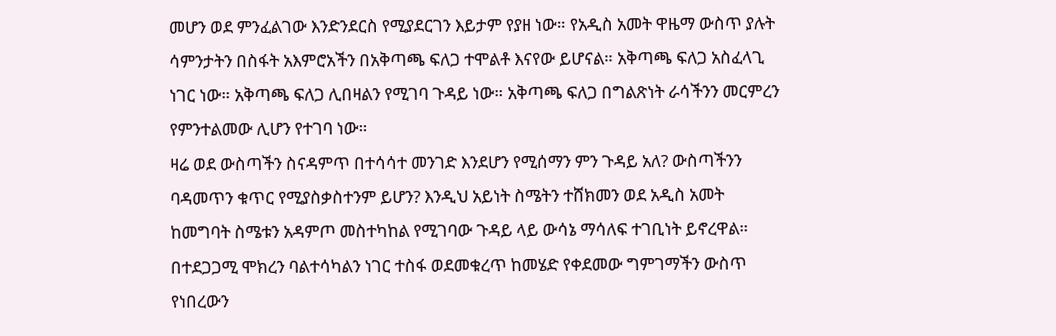መሆን ወደ ምንፈልገው እንድንደርስ የሚያደርገን እይታም የያዘ ነው። የአዲስ አመት ዋዜማ ውስጥ ያሉት ሳምንታትን በስፋት አእምሮአችን በአቅጣጫ ፍለጋ ተሞልቶ እናየው ይሆናል። አቅጣጫ ፍለጋ አስፈላጊ ነገር ነው። አቅጣጫ ፍለጋ ሊበዛልን የሚገባ ጉዳይ ነው። አቅጣጫ ፍለጋ በግልጽነት ራሳችንን መርምረን የምንተልመው ሊሆን የተገባ ነው።
ዛሬ ወደ ውስጣችን ስናዳምጥ በተሳሳተ መንገድ እንደሆን የሚሰማን ምን ጉዳይ አለ? ውስጣችንን ባዳመጥን ቁጥር የሚያስቃስተንም ይሆን? እንዲህ አይነት ስሜትን ተሸክመን ወደ አዲስ አመት ከመግባት ስሜቱን አዳምጦ መስተካከል የሚገባው ጉዳይ ላይ ውሳኔ ማሳለፍ ተገቢነት ይኖረዋል። በተደጋጋሚ ሞክረን ባልተሳካልን ነገር ተስፋ ወደመቁረጥ ከመሄድ የቀደመው ግምገማችን ውስጥ የነበረውን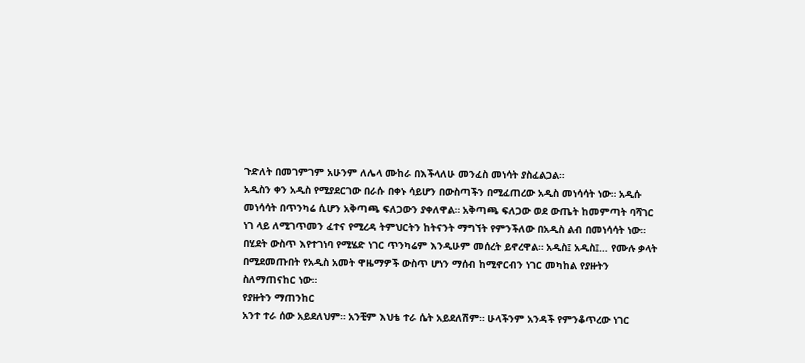ጉድለት በመገምገም አሁንም ለሌላ ሙከራ በእችላለሁ መንፈስ መነሳት ያስፈልጋል።
አዲስን ቀን አዲስ የሚያደርገው በራሱ በቀኑ ሳይሆን በውስጣችን በሚፈጠረው አዲስ መነሳሳት ነው። አዲሱ መነሳሳት በጥንካሬ ሲሆን አቅጣጫ ፍለጋውን ያቀለዋል። አቅጣጫ ፍለጋው ወደ ውጤት ከመምጣት ባሻገር ነገ ላይ ለሚገጥመን ፈተና የሚረዳ ትምህርትን ከትናንት ማግኘት የምንችለው በአዲስ ልብ በመነሳሳት ነው።
በሂደት ውስጥ እየተገነባ የሚሄድ ነገር ጥንካሬም እንዲሁም መሰረት ይኖረዋል። አዲስ፤ አዲስ፤… የሙሉ ቃላት በሚደመጡበት የአዲስ አመት ዋዜማዎች ውስጥ ሆነን ማሰብ ከሚኖርብን ነገር መካከል የያዙትን ስለማጠናከር ነው።
የያዙትን ማጠንከር
አንተ ተራ ሰው አይደለህም። አንቺም እህቴ ተራ ሴት አይደለሽም። ሁላችንም አንዳች የምንቆጥረው ነገር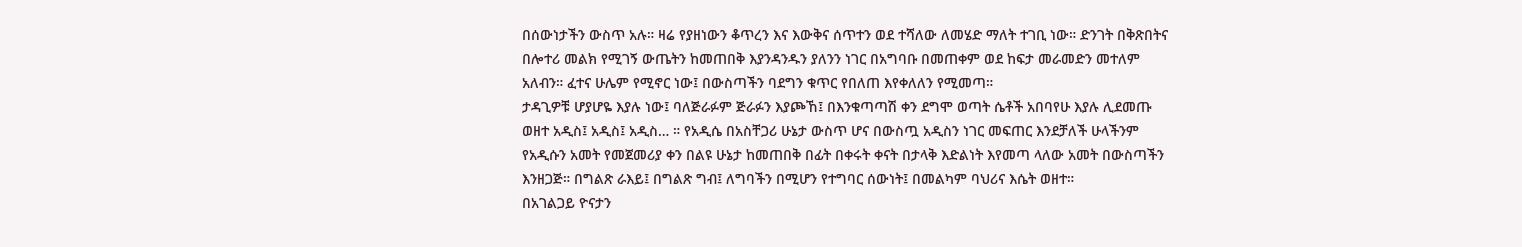በሰውነታችን ውስጥ አሉ። ዛሬ የያዘነውን ቆጥረን እና እውቅና ሰጥተን ወደ ተሻለው ለመሄድ ማለት ተገቢ ነው። ድንገት በቅጽበትና በሎተሪ መልክ የሚገኝ ውጤትን ከመጠበቅ እያንዳንዱን ያለንን ነገር በአግባቡ በመጠቀም ወደ ከፍታ መራመድን መተለም አለብን። ፈተና ሁሌም የሚኖር ነው፤ በውስጣችን ባደግን ቁጥር የበለጠ እየቀለለን የሚመጣ።
ታዳጊዎቹ ሆያሆዬ እያሉ ነው፤ ባለጅራፉም ጅራፉን እያጮኸ፤ በእንቁጣጣሽ ቀን ደግሞ ወጣት ሴቶች አበባየሁ እያሉ ሊደመጡ ወዘተ አዲስ፤ አዲስ፤ አዲስ… ። የአዲሴ በአስቸጋሪ ሁኔታ ውስጥ ሆና በውስጧ አዲስን ነገር መፍጠር እንደቻለች ሁላችንም የአዲሱን አመት የመጀመሪያ ቀን በልዩ ሁኔታ ከመጠበቅ በፊት በቀሩት ቀናት በታላቅ እድልነት እየመጣ ላለው አመት በውስጣችን እንዘጋጅ። በግልጽ ራእይ፤ በግልጽ ግብ፤ ለግባችን በሚሆን የተግባር ሰውነት፤ በመልካም ባህሪና እሴት ወዘተ።
በአገልጋይ ዮናታን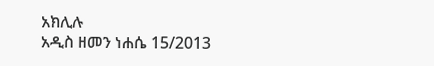አክሊሉ
አዲስ ዘመን ነሐሴ 15/2013